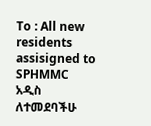To : All new residents assisigned to SPHMMC
አዲስ ለተመደባችሁ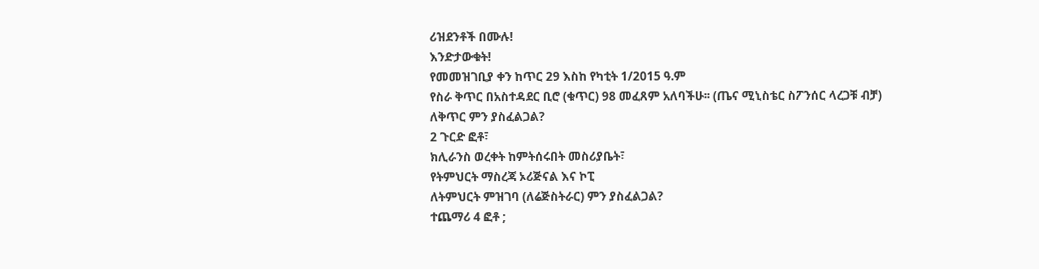ሪዝደንቶች በሙሉ!
እንድታውቁት!
የመመዝገቢያ ቀን ከጥር 29 እስከ የካቲት 1/2015 ዓ.ም
የስራ ቅጥር በአስተዳደር ቢሮ (ቁጥር) 98 መፈጸም አለባችሁ፡፡ (ጤና ሚኒስቴር ስፖንሰር ላረጋቹ ብቻ)
ለቅጥር ምን ያስፈልጋል?
2 ጉርድ ፎቶ፣
ክሊራንስ ወረቀት ከምትሰሩበት መስሪያቤት፣
የትምህርት ማስረጃ ኦሪጅናል እና ኮፒ
ለትምህርት ምዝገባ (ለሬጅስትራር) ምን ያስፈልጋል?
ተጨማሪ 4 ፎቶ ;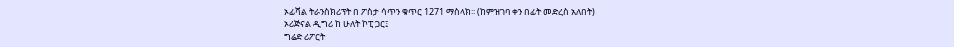ኦፊሻል ትራንስክሪፕት በ ፖስታ ሳጥን ቁጥር 1271 ማስላክ፡፡ (ከምዝገባ ቀን በፊት መድረስ አለበት)
ኦሪጅናል ዲግሪ ከ ሁለት ኮፒ ጋር፤
ግሬድ ሪፖርት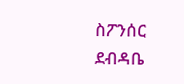ስፖንሰር ደብዳቤ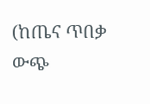(ከጤና ጥበቃ ውጭ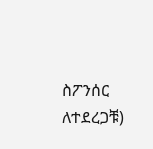ስፖንሰር ለተደረጋቹ)